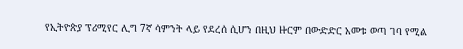የኢትዮጵያ ፕሪሚየር ሊግ 7ኛ ሳምንት ላይ የደረሰ ሲሆን በዚህ ዙርም በውድድር አመቱ ወጣ ገባ የሚል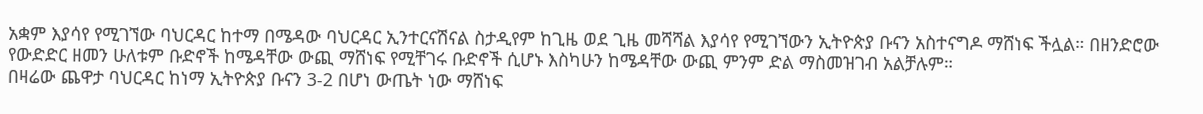አቋም እያሳየ የሚገኘው ባህርዳር ከተማ በሜዳው ባህርዳር ኢንተርናሽናል ስታዲየም ከጊዜ ወደ ጊዜ መሻሻል እያሳየ የሚገኘውን ኢትዮጵያ ቡናን አስተናግዶ ማሸነፍ ችሏል። በዘንድሮው የውድድር ዘመን ሁለቱም ቡድኖች ከሜዳቸው ውጪ ማሸነፍ የሚቸገሩ ቡድኖች ሲሆኑ እስካሁን ከሜዳቸው ውጪ ምንም ድል ማስመዝገብ አልቻሉም።
በዛሬው ጨዋታ ባህርዳር ከነማ ኢትዮጵያ ቡናን 3-2 በሆነ ውጤት ነው ማሸነፍ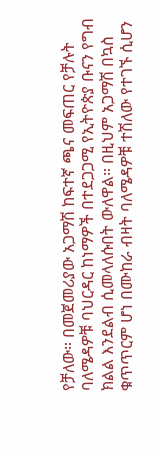የቻለው። በመጀመሪያው አጋማሽ ከፍተኛ ጫና መፍጠር የቻሉት ባለሜዳዎቹ ባህርዳር ከነማዎች በተደጋጋሚ የኢትዮጵያ ቡናን የግብ ክልል እንደልብ ሲመላለሱበት ውለዋል። በዚህም አጋማሽ በኳስ ቁጥጥርም ሆነ በሙከራ ብዛት ባለሜዳዎቹ ተሽለው የተገኙ ሲሆን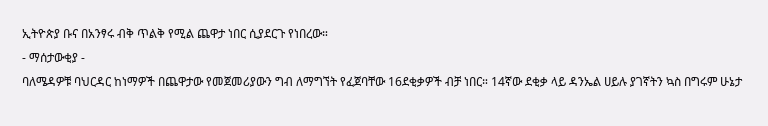ኢትዮጵያ ቡና በአንፃሩ ብቅ ጥልቅ የሚል ጨዋታ ነበር ሲያደርጉ የነበረው።
- ማሰታውቂያ -
ባለሜዳዎቹ ባህርዳር ከነማዎች በጨዋታው የመጀመሪያውን ግብ ለማግኘት የፈጀባቸው 16ደቂቃዎች ብቻ ነበር። 14ኛው ደቂቃ ላይ ዳንኤል ሀይሉ ያገኛትን ኳስ በግሩም ሁኔታ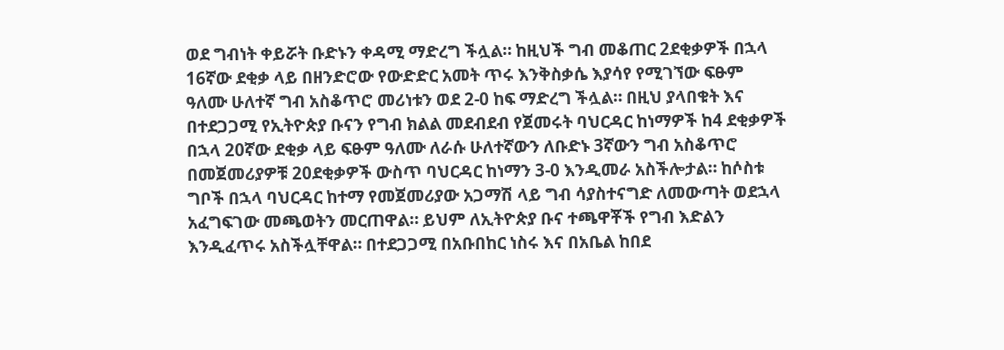ወደ ግብነት ቀይሯት ቡድኑን ቀዳሚ ማድረግ ችሏል። ከዚህች ግብ መቆጠር 2ደቂቃዎች በኋላ 16ኛው ደቂቃ ላይ በዘንድሮው የውድድር አመት ጥሩ እንቅስቃሴ እያሳየ የሚገኘው ፍፁም ዓለሙ ሁለተኛ ግብ አስቆጥሮ መሪነቱን ወደ 2-0 ከፍ ማድረግ ችሏል። በዚህ ያላበቁት እና በተደጋጋሚ የኢትዮጵያ ቡናን የግብ ክልል መደብደብ የጀመሩት ባህርዳር ከነማዎች ከ4 ደቂቃዎች በኋላ 20ኛው ደቂቃ ላይ ፍፁም ዓለሙ ለራሱ ሁለተኛውን ለቡድኑ 3ኛውን ግብ አስቆጥሮ በመጀመሪያዎቹ 20ደቂቃዎች ውስጥ ባህርዳር ከነማን 3-0 እንዲመራ አስችሎታል። ከሶስቱ ግቦች በኋላ ባህርዳር ከተማ የመጀመሪያው አጋማሽ ላይ ግብ ሳያስተናግድ ለመውጣት ወደኋላ አፈግፍገው መጫወትን መርጠዋል። ይህም ለኢትዮጵያ ቡና ተጫዋቾች የግብ እድልን እንዲፈጥሩ አስችሏቸዋል። በተደጋጋሚ በአቡበከር ነስሩ እና በአቤል ከበደ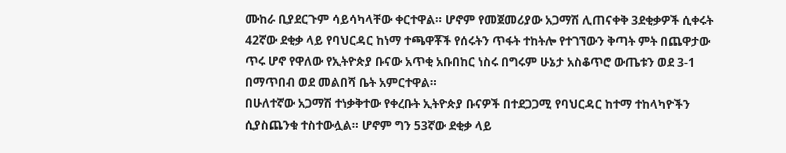ሙከራ ቢያደርጉም ሳይሳካላቸው ቀርተዋል። ሆኖም የመጀመሪያው አጋማሽ ሊጠናቀቅ 3ደቂቃዎች ሲቀሩት 42ኛው ደቂቃ ላይ የባህርዳር ከነማ ተጫዋቾች የሰሩትን ጥፋት ተከትሎ የተገኘውን ቅጣት ምት በጨዋታው ጥሩ ሆኖ የዋለው የኢትዮጵያ ቡናው አጥቂ አቡበከር ነስሩ በግሩም ሁኔታ አስቆጥሮ ውጤቱን ወደ 3-1 በማጥበብ ወደ መልበሻ ቤት አምርተዋል።
በሁለተኛው አጋማሽ ተነቃቅተው የቀረቡት ኢትዮጵያ ቡናዎች በተደጋጋሚ የባህርዳር ከተማ ተከላካዮችን ሲያስጨንቁ ተስተውሏል። ሆኖም ግን 53ኛው ደቂቃ ላይ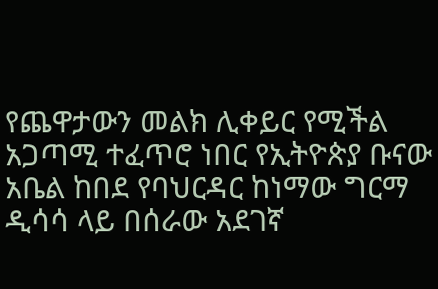የጨዋታውን መልክ ሊቀይር የሚችል አጋጣሚ ተፈጥሮ ነበር የኢትዮጵያ ቡናው አቤል ከበደ የባህርዳር ከነማው ግርማ ዲሳሳ ላይ በሰራው አደገኛ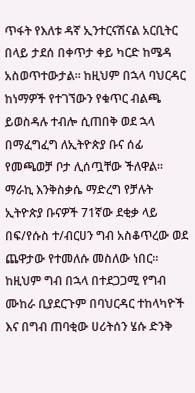ጥፋት የእለቱ ዳኛ ኢንተርናሽናል አርቢትር በላይ ታደሰ በቀጥታ ቀይ ካርድ ከሜዳ አስወጥተውታል። ከዚህም በኋላ ባህርዳር ከነማዎች የተገኘውን የቁጥር ብልጫ ይወስዳሉ ተብሎ ሲጠበቅ ወደ ኋላ በማፈግፈግ ለኢትዮጵያ ቡና ሰፊ የመጫወቻ ቦታ ሊሰጧቸው ችለዋል።
ማራኪ እንቅስቃሴ ማድረግ የቻሉት ኢትዮጵያ ቡናዎች 71ኛው ደቂቃ ላይ በፍ/የሱስ ተ/ብርሀን ግብ አስቆጥረው ወደ ጨዋታው የተመለሱ መስለው ነበር። ከዚህም ግብ በኋላ በተደጋጋሚ የግብ ሙከራ ቢያደርጉም በባህርዳር ተከላካዮች እና በግብ ጠባቂው ሀሪትሰን ሄሱ ድንቅ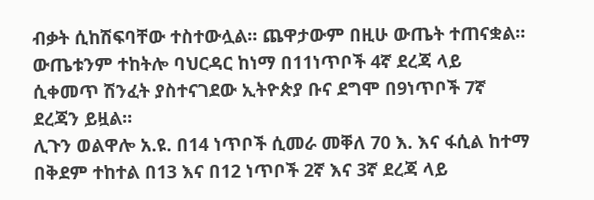ብቃት ሲከሽፍባቸው ተስተውሏል። ጨዋታውም በዚሁ ውጤት ተጠናቋል። ውጤቱንም ተከትሎ ባህርዳር ከነማ በ11ነጥቦች 4ኛ ደረጃ ላይ ሲቀመጥ ሽንፈት ያስተናገደው ኢትዮጵያ ቡና ደግሞ በ9ነጥቦች 7ኛ ደረጃን ይዟል።
ሊጉን ወልዋሎ አ.ዩ. በ14 ነጥቦች ሲመራ መቐለ 70 እ. እና ፋሲል ከተማ በቅደም ተከተል በ13 እና በ12 ነጥቦች 2ኛ እና 3ኛ ደረጃ ላይ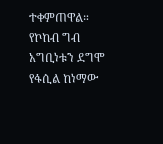ተቀምጠዋል። የኮከብ ግብ አግቢነቱን ደግሞ የፋሲል ከነማው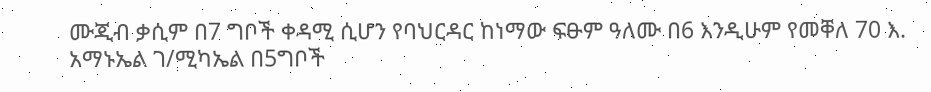ሙጂብ ቃሲም በ7 ግቦች ቀዳሚ ሲሆን የባህርዳር ከነማው ፍፁም ዓለሙ በ6 እንዲሁም የመቐለ 70 እ. አማኑኤል ገ/ሚካኤል በ5ግቦች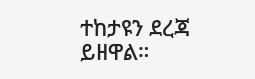ተከታዩን ደረጃ ይዘዋል።